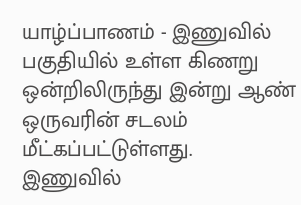யாழ்ப்பாணம் - இணுவில் பகுதியில் உள்ள கிணறு ஒன்றிலிருந்து இன்று ஆண் ஒருவரின் சடலம் மீட்கப்பட்டுள்ளது.
இணுவில்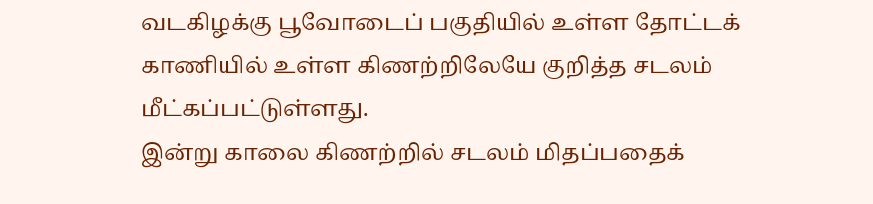வடகிழக்கு பூவோடைப் பகுதியில் உள்ள தோட்டக் காணியில் உள்ள கிணற்றிலேயே குறித்த சடலம் மீட்கப்பட்டுள்ளது.
இன்று காலை கிணற்றில் சடலம் மிதப்பதைக்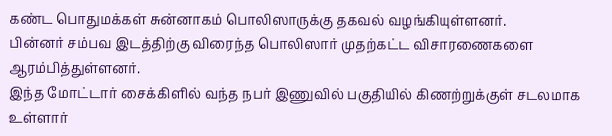கண்ட பொதுமக்கள் சுன்னாகம் பொலிஸாருக்கு தகவல் வழங்கியுள்ளனர்.
பின்னர் சம்பவ இடத்திற்கு விரைந்த பொலிஸார் முதற்கட்ட விசாரணைகளை ஆரம்பித்துள்ளனர்.
இந்த மோட்டார் சைக்கிளில் வந்த நபர் இணுவில் பகுதியில் கிணற்றுக்குள் சடலமாக உள்ளார்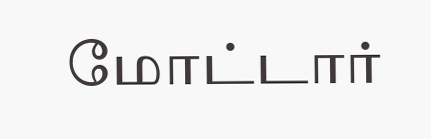மோட்டார்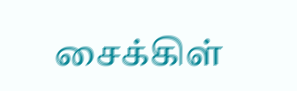சைக்கிள்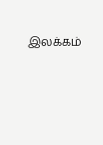இலக்கம்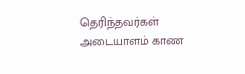தெரிந்தவர்கள் அடையாளம் காண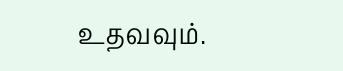உதவவும்.